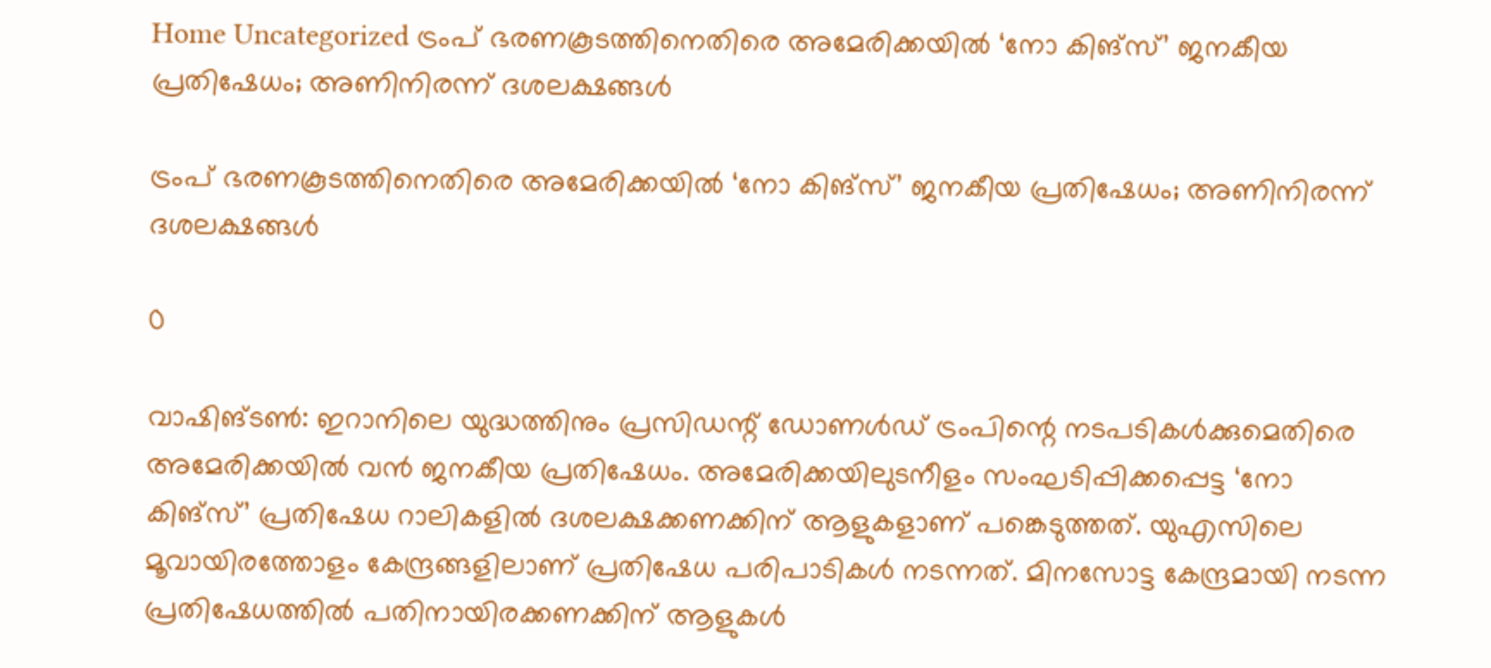Home Uncategorized ട്രംപ് ഭരണകൂടത്തിനെതിരെ അമേരിക്കയില്‍ ‘നോ കിങ്സ്’ ജനകീയ പ്രതിഷേധം; അണിനിരന്ന് ദശലക്ഷങ്ങള്‍

ട്രംപ് ഭരണകൂടത്തിനെതിരെ അമേരിക്കയില്‍ ‘നോ കിങ്സ്’ ജനകീയ പ്രതിഷേധം; അണിനിരന്ന് ദശലക്ഷങ്ങള്‍

0

വാഷിങ്ടണ്‍: ഇറാനിലെ യുദ്ധത്തിനും പ്രസിഡന്റ് ഡോണള്‍ഡ് ട്രംപിന്റെ നടപടികള്‍ക്കുമെതിരെ അമേരിക്കയില്‍ വന്‍ ജനകീയ പ്രതിഷേധം. അമേരിക്കയിലുടനീളം സംഘടിപ്പിക്കപ്പെട്ട ‘നോ കിങ്സ്’ പ്രതിഷേധ റാലികളില്‍ ദശലക്ഷക്കണക്കിന് ആളുകളാണ് പങ്കെടുത്തത്. യുഎസിലെ മൂവായിരത്തോളം കേന്ദ്രങ്ങളിലാണ് പ്രതിഷേധ പരിപാടികള്‍ നടന്നത്. മിനസോട്ട കേന്ദ്രമായി നടന്ന പ്രതിഷേധത്തില്‍ പതിനായിരക്കണക്കിന് ആളുകള്‍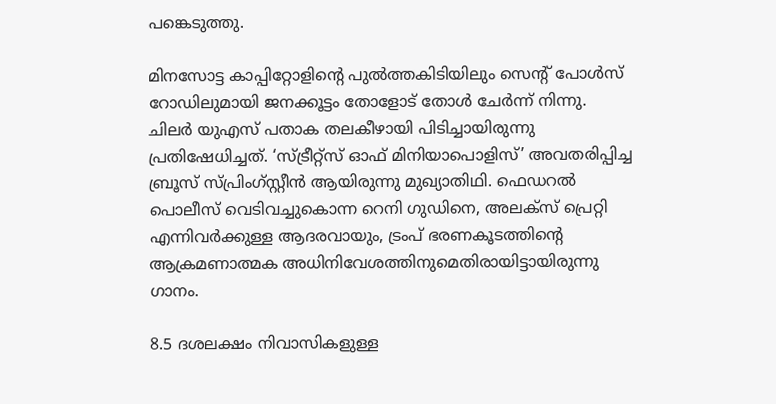പങ്കെടുത്തു.

മിനസോട്ട കാപ്പിറ്റോളിന്റെ പുല്‍ത്തകിടിയിലും സെന്റ് പോള്‍സ് റോഡിലുമായി ജനക്കൂട്ടം തോളോട് തോള്‍ ചേര്‍ന്ന് നിന്നു. ചിലര്‍ യുഎസ് പതാക തലകീഴായി പിടിച്ചായിരുന്നു പ്രതിഷേധിച്ചത്. ‘സ്ട്രീറ്റ്‌സ് ഓഫ് മിനിയാപൊളിസ്’ അവതരിപ്പിച്ച ബ്രൂസ് സ്പ്രിംഗ്സ്റ്റീന്‍ ആയിരുന്നു മുഖ്യാതിഥി. ഫെഡറല്‍ പൊലീസ് വെടിവച്ചുകൊന്ന റെനി ഗുഡിനെ, അലക്‌സ് പ്രെറ്റി എന്നിവര്‍ക്കുള്ള ആദരവായും, ട്രംപ് ഭരണകൂടത്തിന്റെ ആക്രമണാത്മക അധിനിവേശത്തിനുമെതിരായിട്ടായിരുന്നു ഗാനം.

8.5 ദശലക്ഷം നിവാസികളുള്ള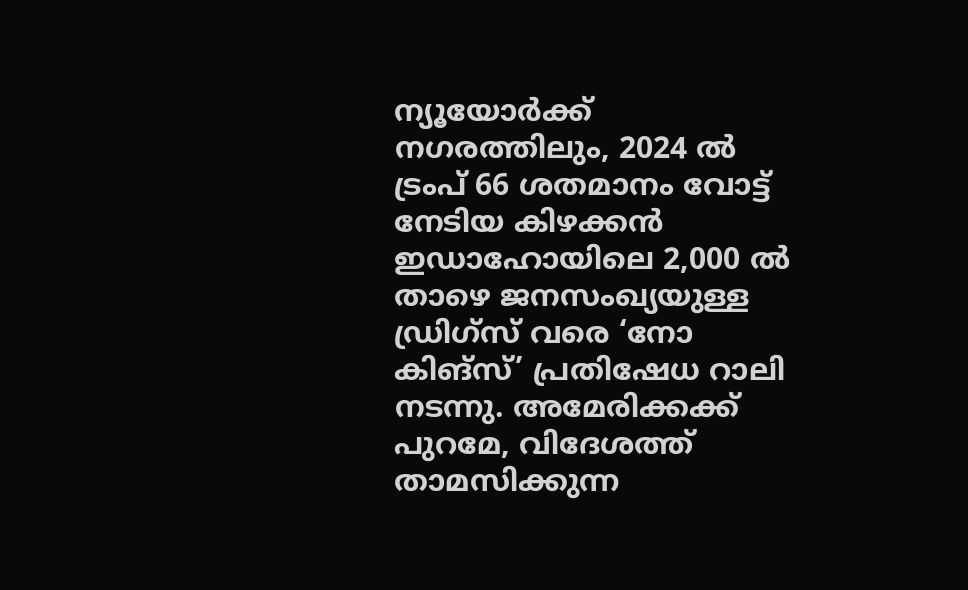ന്യൂയോര്‍ക്ക് നഗരത്തിലും, 2024 ല്‍ ട്രംപ് 66 ശതമാനം വോട്ട് നേടിയ കിഴക്കന്‍ ഇഡാഹോയിലെ 2,000 ല്‍ താഴെ ജനസംഖ്യയുള്ള ഡ്രിഗ്‌സ് വരെ ‘നോ കിങ്സ്’ പ്രതിഷേധ റാലി നടന്നു. അമേരിക്കക്ക് പുറമേ, വിദേശത്ത് താമസിക്കുന്ന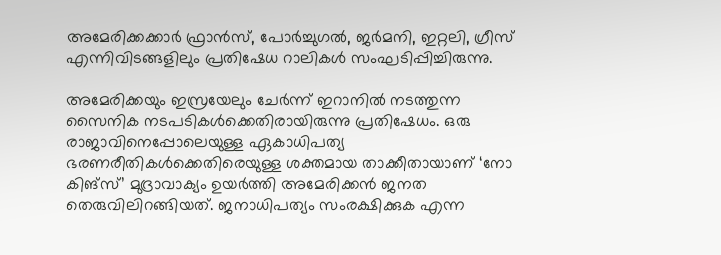അമേരിക്കക്കാര്‍ ഫ്രാന്‍സ്, പോര്‍ച്ചുഗല്‍, ജര്‍മനി, ഇറ്റലി, ഗ്രീസ് എന്നിവിടങ്ങളിലും പ്രതിഷേധ റാലികള്‍ സംഘടിപ്പിച്ചിരുന്നു.

അമേരിക്കയും ഇസ്രയേലും ചേര്‍ന്ന് ഇറാനില്‍ നടത്തുന്ന സൈനിക നടപടികള്‍ക്കെതിരായിരുന്നു പ്രതിഷേധം. ഒരു രാജാവിനെപ്പോലെയുള്ള ഏകാധിപത്യ ഭരണരീതികള്‍ക്കെതിരെയുള്ള ശക്തമായ താക്കീതായാണ് ‘നോ കിങ്സ്’ മുദ്രാവാക്യം ഉയര്‍ത്തി അമേരിക്കന്‍ ജനത തെരുവിലിറങ്ങിയത്. ജനാധിപത്യം സംരക്ഷിക്കുക എന്ന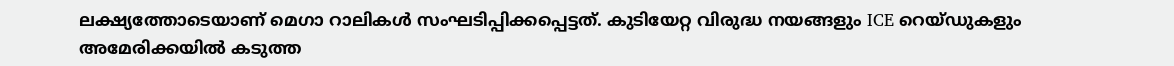ലക്ഷ്യത്തോടെയാണ് മെഗാ റാലികൾ സംഘടിപ്പിക്കപ്പെട്ടത്. കുടിയേറ്റ വിരുദ്ധ നയങ്ങളും ICE റെയ്ഡുകളും അമേരിക്കയിൽ കടുത്ത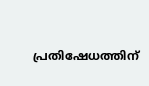പ്രതിഷേധത്തിന്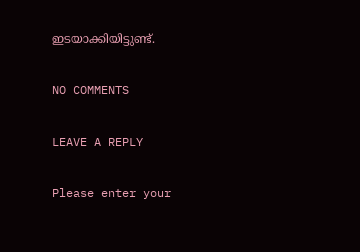ഇടയാക്കിയിട്ടുണ്ട്.

NO COMMENTS

LEAVE A REPLY

Please enter your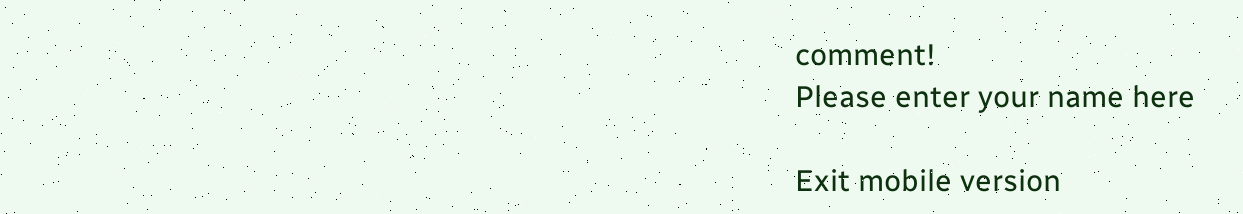comment!
Please enter your name here

Exit mobile version